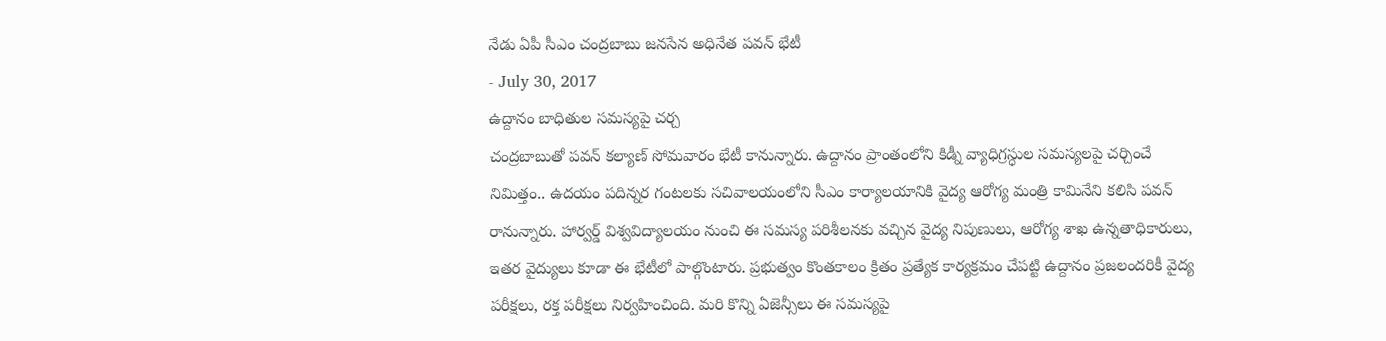నేడు ఏపీ సీఎం చంద్రబాబు జనసేన అధినేత పవన్ భేటీ
- July 30, 2017
ఉద్దానం బాధితుల సమస్యపై చర్చ
చంద్రబాబుతో పవన్ కల్యాణ్ సోమవారం భేటీ కానున్నారు. ఉద్దానం ప్రాంతంలోని కిడ్నీ వ్యాధిగ్రస్ధుల సమస్యలపై చర్చించే నిమిత్తం.. ఉదయం పదిన్నర గంటలకు సచివాలయంలోని సీఎం కార్యాలయానికి వైద్య ఆరోగ్య మంత్రి కామినేని కలిసి పవన్ రానున్నారు. హార్వర్డ్ విశ్వవిద్యాలయం నుంచి ఈ సమస్య పరిశీలనకు వచ్చిన వైద్య నిపుణులు, ఆరోగ్య శాఖ ఉన్నతాధికారులు, ఇతర వైద్యులు కూడా ఈ భేటీలో పాల్గొంటారు. ప్రభుత్వం కొంతకాలం క్రితం ప్రత్యేక కార్యక్రమం చేపట్టి ఉద్దానం ప్రజలందరికీ వైద్య పరీక్షలు, రక్త పరీక్షలు నిర్వహించింది. మరి కొన్ని ఏజెన్సీలు ఈ సమస్యపై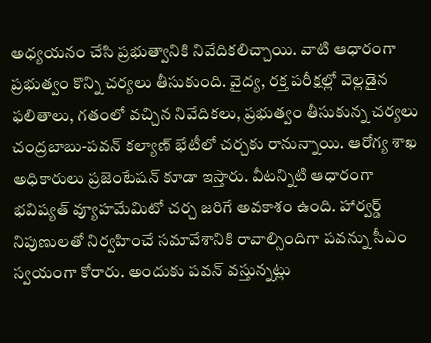అధ్యయనం చేసి ప్రభుత్వానికి నివేదికలిచ్చాయి. వాటి ఆధారంగా ప్రభుత్వం కొన్ని చర్యలు తీసుకుంది. వైద్య, రక్త పరీక్షల్లో వెల్లడైన ఫలితాలు, గతంలో వచ్చిన నివేదికలు, ప్రభుత్వం తీసుకున్న చర్యలు చంద్రబాబు-పవన్ కల్యాణ్ భేటీలో చర్చకు రానున్నాయి. ఆరోగ్య శాఖ అధికారులు ప్రజెంటేషన్ కూడా ఇస్తారు. వీటన్నిటి ఆధారంగా భవిష్యత్ వ్యూహమేమిటో చర్చ జరిగే అవకాశం ఉంది. హార్వర్డ్ నిపుణులతో నిర్వహించే సమావేశానికి రావాల్సిందిగా పవన్ను సీఎం స్వయంగా కోరారు. అందుకు పవన్ వస్తున్నట్లు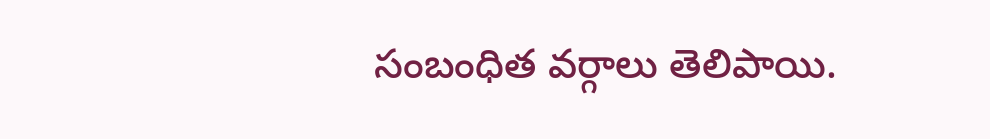సంబంధిత వర్గాలు తెలిపాయి.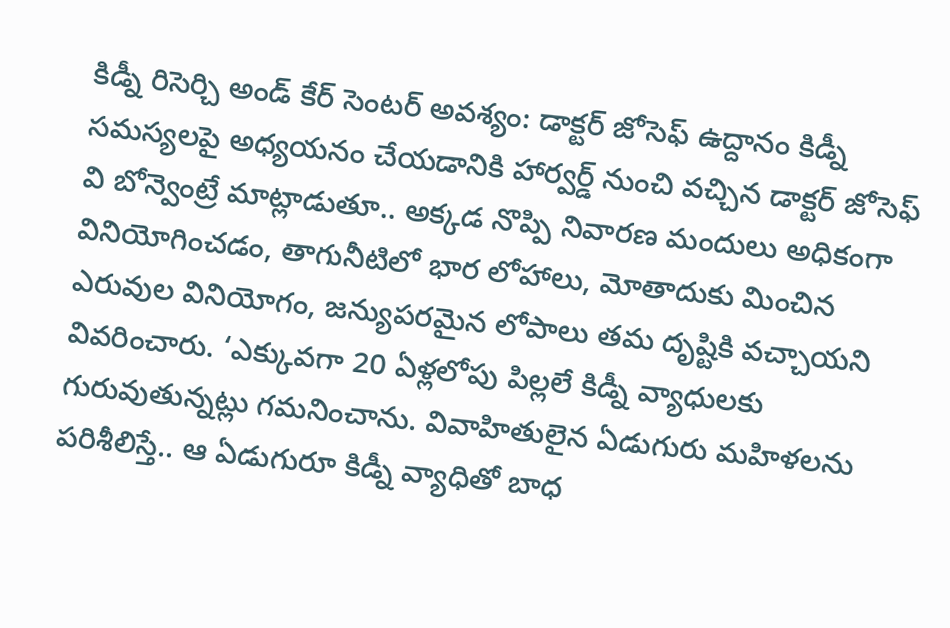కిడ్నీ రిసెర్చి అండ్ కేర్ సెంటర్ అవశ్యం: డాక్టర్ జోసెఫ్ ఉద్దానం కిడ్నీ సమస్యలపై అధ్యయనం చేయడానికి హార్వర్డ్ నుంచి వచ్చిన డాక్టర్ జోసెఫ్ వి బోన్వెంట్రే మాట్లాడుతూ.. అక్కడ నొప్పి నివారణ మందులు అధికంగా వినియోగించడం, తాగునీటిలో భార లోహాలు, మోతాదుకు మించిన ఎరువుల వినియోగం, జన్యుపరమైన లోపాలు తమ దృష్టికి వచ్చాయని వివరించారు. ‘ఎక్కువగా 20 ఏళ్లలోపు పిల్లలే కిడ్నీ వ్యాధులకు గురువుతున్నట్లు గమనించాను. వివాహితులైన ఏడుగురు మహిళలను పరిశీలిస్తే.. ఆ ఏడుగురూ కిడ్నీ వ్యాధితో బాధ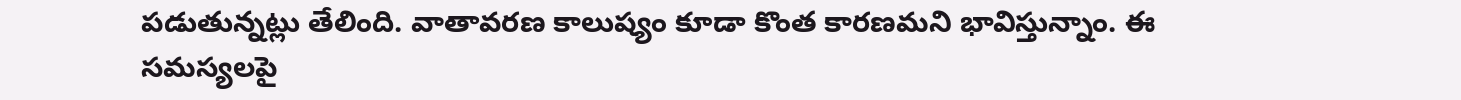పడుతున్నట్లు తేలింది. వాతావరణ కాలుష్యం కూడా కొంత కారణమని భావిస్తున్నాం. ఈ సమస్యలపై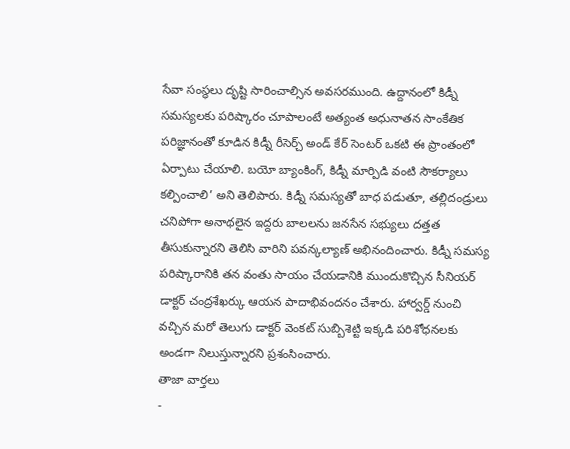సేవా సంస్థలు దృష్టి సారించాల్సిన అవసరముంది. ఉద్దానంలో కిడ్నీ సమస్యలకు పరిష్కారం చూపాలంటే అత్యంత అధునాతన సాంకేతిక పరిజ్ఞానంతో కూడిన కిడ్నీ రీసెర్చ్ అండ్ కేర్ సెంటర్ ఒకటి ఈ ప్రాంతంలో ఏర్పాటు చేయాలి. బయో బ్యాంకింగ్, కిడ్నీ మార్పిడి వంటి సౌకర్యాలు కల్పించాలి’ అని తెలిపారు. కిడ్నీ సమస్యతో బాధ పడుతూ, తల్లిదండ్రులు చనిపోగా అనాథలైన ఇద్దరు బాలలను జనసేన సభ్యులు దత్తత తీసుకున్నారని తెలిసి వారిని పవన్కల్యాణ్ అభినందించారు. కిడ్నీ సమస్య పరిష్కారానికి తన వంతు సాయం చేయడానికి ముందుకొచ్చిన సీనియర్ డాక్టర్ చంద్రశేఖర్కు ఆయన పాదాభివందనం చేశారు. హార్వర్డ్ నుంచి వచ్చిన మరో తెలుగు డాక్టర్ వెంకట్ సుబ్బిశెట్టి ఇక్కడి పరిశోధనలకు అండగా నిలుస్తున్నారని ప్రశంసించారు.
తాజా వార్తలు
-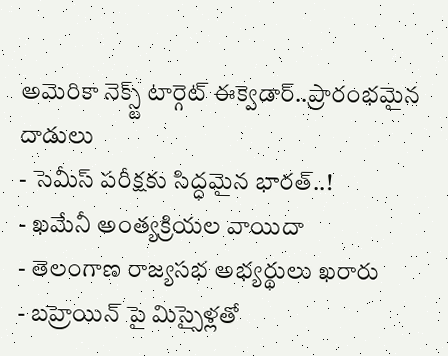అమెరికా నెక్స్ట్ టార్గెట్ ఈక్వెడార్..ప్రారంభమైన దాడులు
- సెమీస్ పరీక్షకు సిద్ధమైన భారత్..!
- ఖమేనీ అంత్యక్రియల వాయిదా
- తెలంగాణ రాజ్యసభ అభ్యర్థులు ఖరారు
- బహ్రెయిన్ పై మిస్సైళ్లతో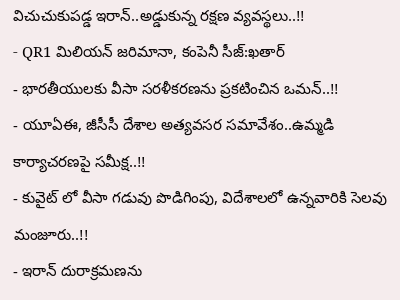విచుచుకుపడ్డ ఇరాన్..అడ్డుకున్న రక్షణ వ్యవస్థలు..!!
- QR1 మిలియన్ జరిమానా, కంపెనీ సీజ్:ఖతార్
- భారతీయులకు వీసా సరళీకరణను ప్రకటించిన ఒమన్..!!
- యూఏఈ, జీసీసీ దేశాల అత్యవసర సమావేశం..ఉమ్మడి కార్యాచరణపై సమీక్ష..!!
- కువైట్ లో వీసా గడువు పొడిగింపు, విదేశాలలో ఉన్నవారికి సెలవు మంజూరు..!!
- ఇరాన్ దురాక్రమణను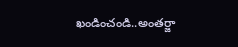ఖండించండి..అంతర్జా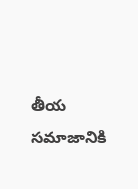తీయ సమాజానికి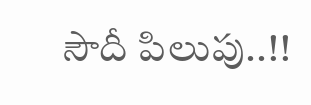సౌదీ పిలుపు..!!